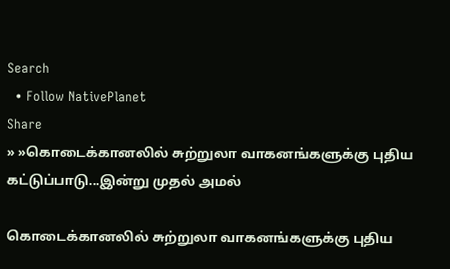Search
  • Follow NativePlanet
Share
» »கொடைக்கானலில் சுற்றுலா வாகனங்களுக்கு புதிய கட்டுப்பாடு...இன்று முதல் அமல்

கொடைக்கானலில் சுற்றுலா வாகனங்களுக்கு புதிய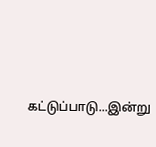கட்டுப்பாடு...இன்று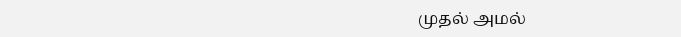முதல் அமல்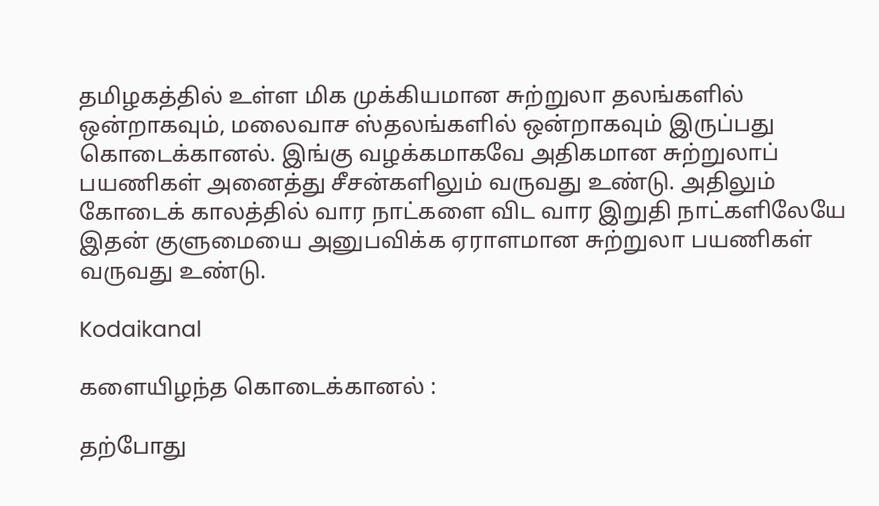தமிழகத்தில் உள்ள மிக முக்கியமான சுற்றுலா தலங்களில் ஒன்றாகவும், மலைவாச ஸ்தலங்களில் ஒன்றாகவும் இருப்பது கொடைக்கானல். இங்கு வழக்கமாகவே அதிகமான சுற்றுலாப் பயணிகள் அனைத்து சீசன்களிலும் வருவது உண்டு. அதிலும் கோடைக் காலத்தில் வார நாட்களை விட வார இறுதி நாட்களிலேயே இதன் குளுமையை அனுபவிக்க ஏராளமான சுற்றுலா பயணிகள் வருவது உண்டு.

Kodaikanal

களையிழந்த கொடைக்கானல் :

தற்போது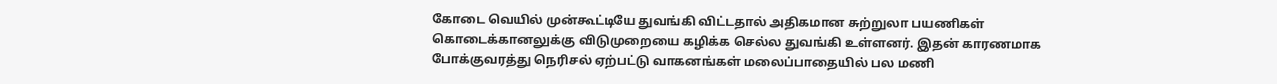கோடை வெயில் முன்கூட்டியே துவங்கி விட்டதால் அதிகமான சுற்றுலா பயணிகள் கொடைக்கானலுக்கு விடுமுறையை கழிக்க செல்ல துவங்கி உள்ளனர். இதன் காரணமாக போக்குவரத்து நெரிசல் ஏற்பட்டு வாகனங்கள் மலைப்பாதையில் பல மணி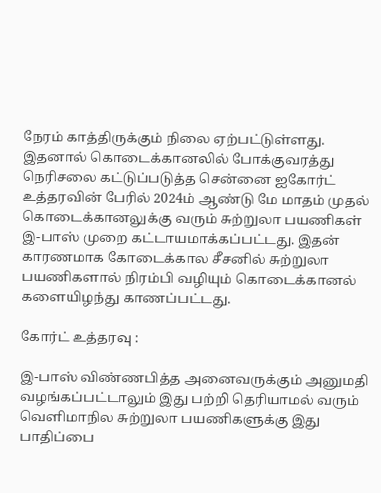நேரம் காத்திருக்கும் நிலை ஏற்பட்டுள்ளது. இதனால் கொடைக்கானலில் போக்குவரத்து நெரிசலை கட்டுப்படுத்த சென்னை ஐகோர்ட் உத்தரவின் பேரில் 2024ம் ஆண்டு மே மாதம் முதல் கொடைக்கானலுக்கு வரும் சுற்றுலா பயணிகள் இ-பாஸ் முறை கட்டாயமாக்கப்பட்டது. இதன் காரணமாக கோடைக்கால சீசனில் சுற்றுலா பயணிகளால் நிரம்பி வழியும் கொடைக்கானல் களையிழந்து காணப்பட்டது.

கோர்ட் உத்தரவு :

இ-பாஸ் விண்ணபித்த அனைவருக்கும் அனுமதி வழங்கப்பட்டாலும் இது பற்றி தெரியாமல் வரும் வெளிமாநில சுற்றுலா பயணிகளுக்கு இது பாதிப்பை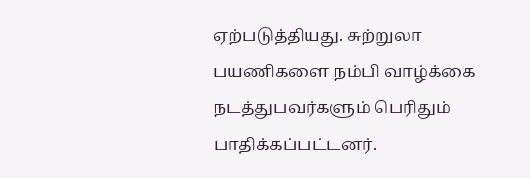ஏற்படுத்தியது. சுற்றுலா பயணிகளை நம்பி வாழ்க்கை நடத்துபவர்களும் பெரிதும் பாதிக்கப்பட்டனர்.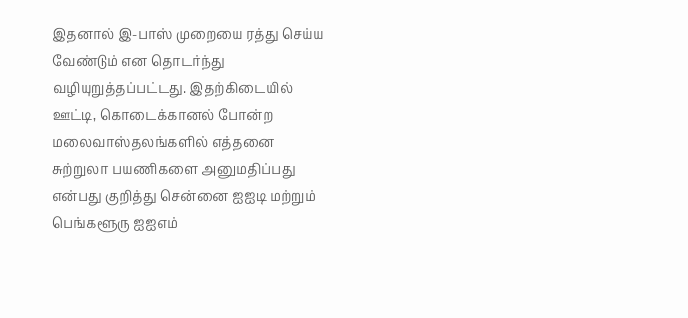இதனால் இ-பாஸ் முறையை ரத்து செய்ய வேண்டும் என தொடர்ந்து வழியுறுத்தப்பட்டது. இதற்கிடையில் ஊட்டி, கொடைக்கானல் போன்ற மலைவாஸ்தலங்களில் எத்தனை சுற்றுலா பயணிகளை அனுமதிப்பது என்பது குறித்து சென்னை ஐஐடி மற்றும் பெங்களூரு ஐஐஎம்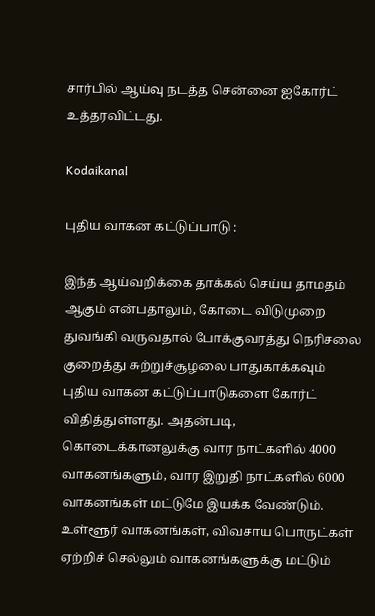சார்பில் ஆய்வு நடத்த சென்னை ஐகோர்ட் உத்தரவிட்டது.

Kodaikanal

புதிய வாகன கட்டுப்பாடு :

இந்த ஆய்வறிக்கை தாக்கல் செய்ய தாமதம் ஆகும் என்பதாலும், கோடை விடுமுறை துவங்கி வருவதால் போக்குவரத்து நெரிசலை குறைத்து சுற்றுச்சூழலை பாதுகாக்கவும் புதிய வாகன கட்டுப்பாடுகளை கோர்ட் விதித்துள்ளது. அதன்படி, கொடைக்கானலுக்கு வார நாட்களில் 4000 வாகனங்களும், வார இறுதி நாட்களில் 6000 வாகனங்கள் மட்டுமே இயக்க வேண்டும். உள்ளூர் வாகனங்கள், விவசாய பொருட்கள் ஏற்றிச் செல்லும் வாகனங்களுக்கு மட்டும்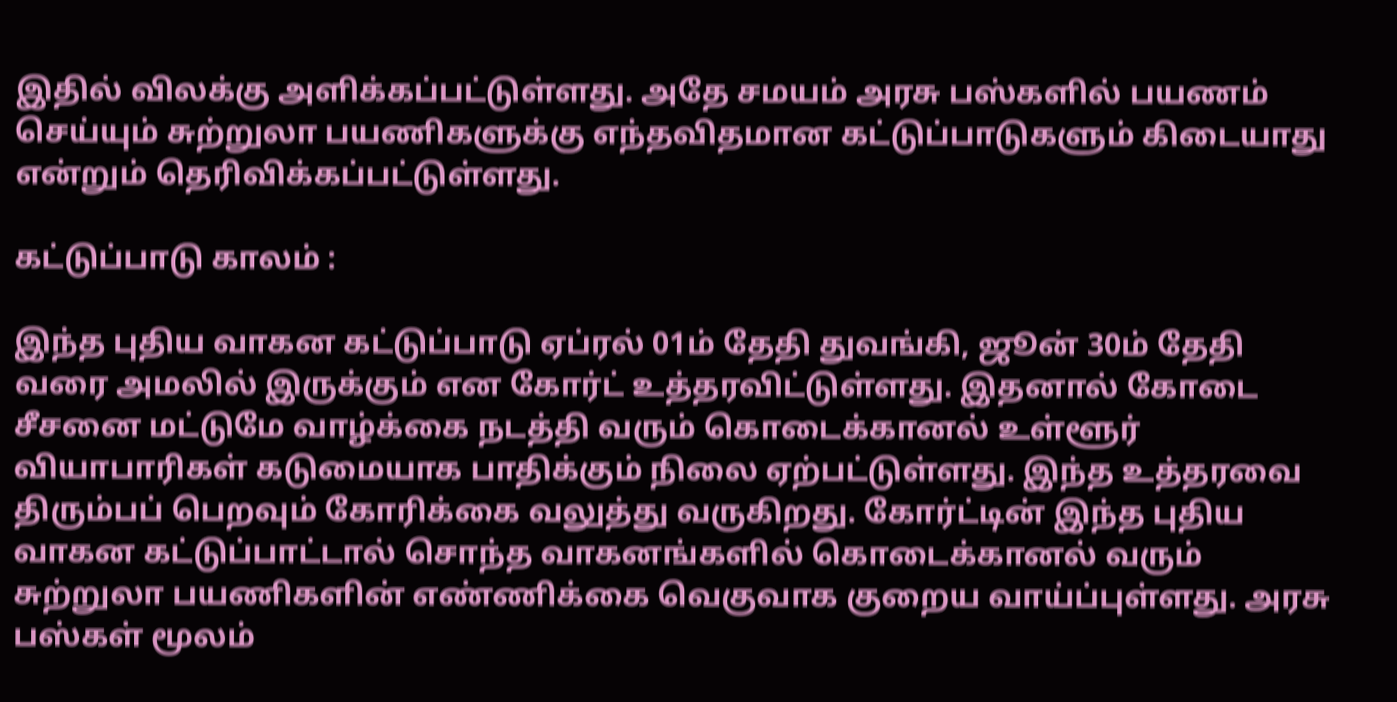இதில் விலக்கு அளிக்கப்பட்டுள்ளது. அதே சமயம் அரசு பஸ்களில் பயணம் செய்யும் சுற்றுலா பயணிகளுக்கு எந்தவிதமான கட்டுப்பாடுகளும் கிடையாது என்றும் தெரிவிக்கப்பட்டுள்ளது.

கட்டுப்பாடு காலம் :

இந்த புதிய வாகன கட்டுப்பாடு ஏப்ரல் 01ம் தேதி துவங்கி, ஜூன் 30ம் தேதி வரை அமலில் இருக்கும் என கோர்ட் உத்தரவிட்டுள்ளது. இதனால் கோடை சீசனை மட்டுமே வாழ்க்கை நடத்தி வரும் கொடைக்கானல் உள்ளூர் வியாபாரிகள் கடுமையாக பாதிக்கும் நிலை ஏற்பட்டுள்ளது. இந்த உத்தரவை திரும்பப் பெறவும் கோரிக்கை வலுத்து வருகிறது. கோர்ட்டின் இந்த புதிய வாகன கட்டுப்பாட்டால் சொந்த வாகனங்களில் கொடைக்கானல் வரும் சுற்றுலா பயணிகளின் எண்ணிக்கை வெகுவாக குறைய வாய்ப்புள்ளது. அரசு பஸ்கள் மூலம்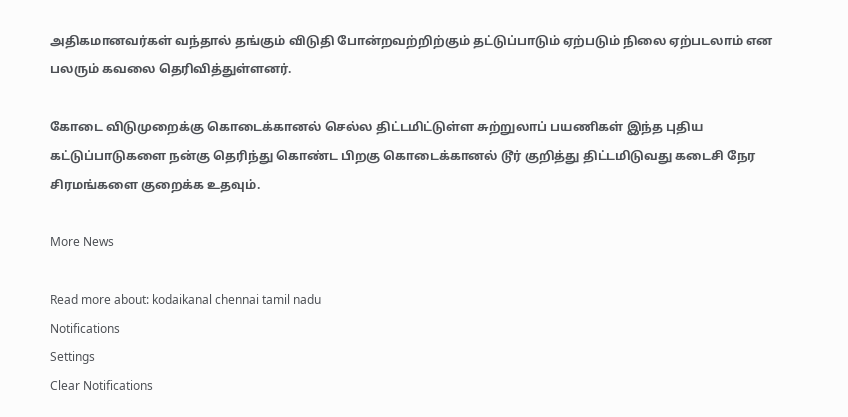அதிகமானவர்கள் வந்தால் தங்கும் விடுதி போன்றவற்றிற்கும் தட்டுப்பாடும் ஏற்படும் நிலை ஏற்படலாம் என பலரும் கவலை தெரிவித்துள்ளனர்.

கோடை விடுமுறைக்கு கொடைக்கானல் செல்ல திட்டமிட்டுள்ள சுற்றுலாப் பயணிகள் இந்த புதிய கட்டுப்பாடுகளை நன்கு தெரிந்து கொண்ட பிறகு கொடைக்கானல் டூர் குறித்து திட்டமிடுவது கடைசி நேர சிரமங்களை குறைக்க உதவும்.

More News

Read more about: kodaikanal chennai tamil nadu
Notifications
Settings
Clear Notifications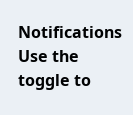Notifications
Use the toggle to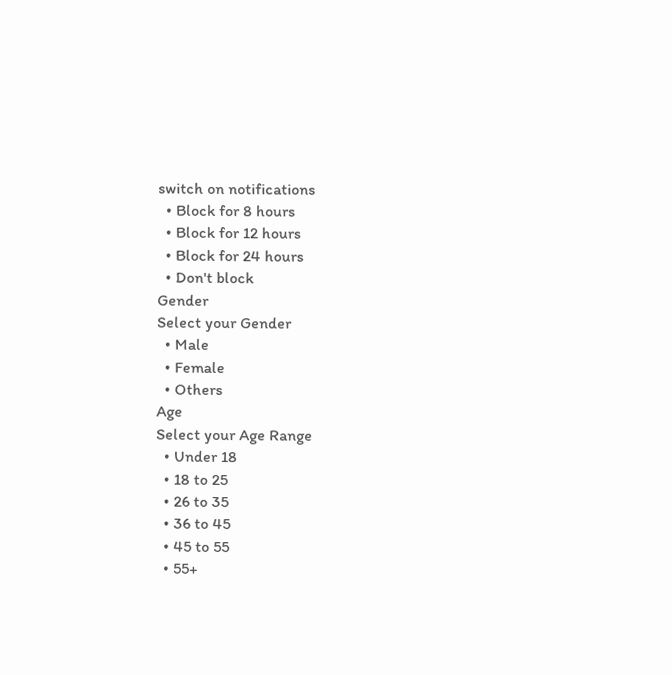switch on notifications
  • Block for 8 hours
  • Block for 12 hours
  • Block for 24 hours
  • Don't block
Gender
Select your Gender
  • Male
  • Female
  • Others
Age
Select your Age Range
  • Under 18
  • 18 to 25
  • 26 to 35
  • 36 to 45
  • 45 to 55
  • 55+